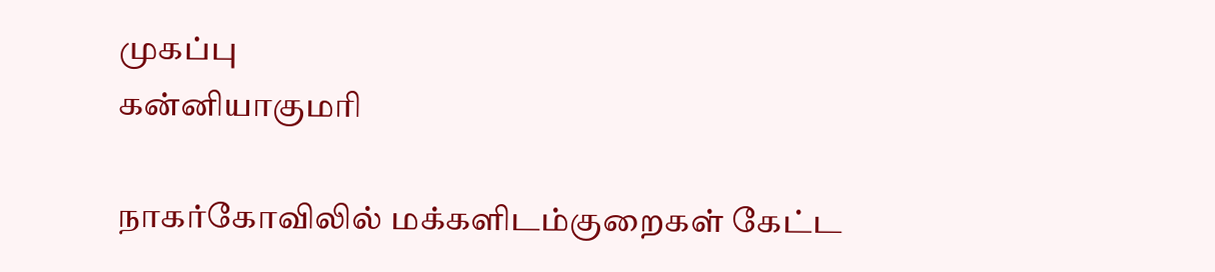முகப்பு
கன்னியாகுமரி

நாகர்கோவிலில் மக்களிடம்குறைகள் கேட்ட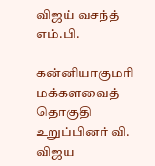விஜய் வசந்த் எம்.பி.

கன்னியாகுமரி மக்களவைத் தொகுதி உறுப்பினர் வி. விஜய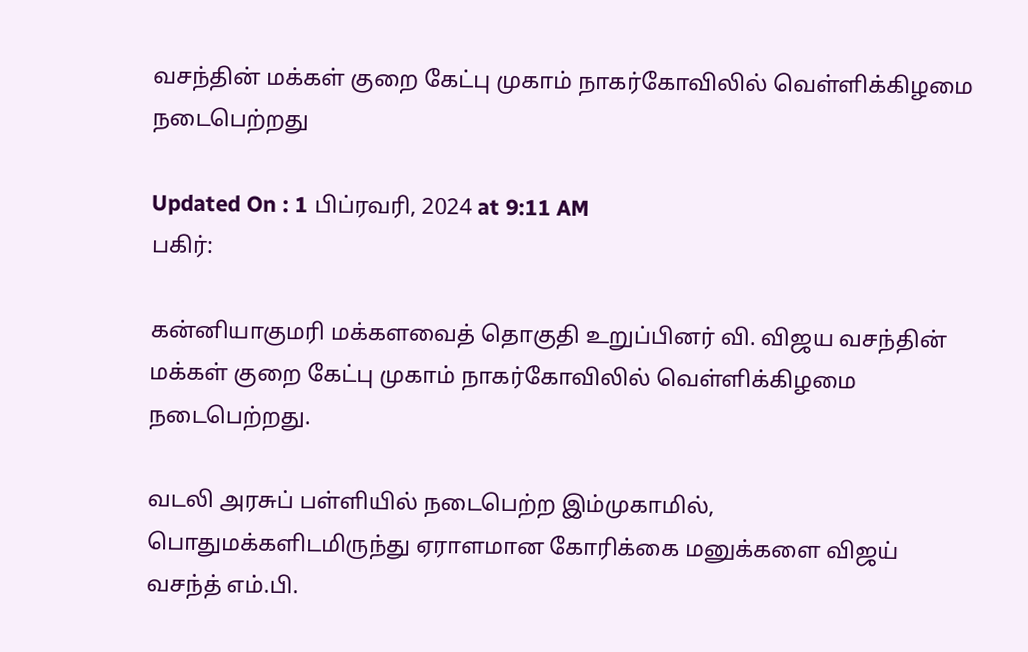வசந்தின் மக்கள் குறை கேட்பு முகாம் நாகர்கோவிலில் வெள்ளிக்கிழமை நடைபெற்றது

Updated On : 1 பிப்ரவரி, 2024 at 9:11 AM
பகிர்:

கன்னியாகுமரி மக்களவைத் தொகுதி உறுப்பினர் வி. விஜய வசந்தின் மக்கள் குறை கேட்பு முகாம் நாகர்கோவிலில் வெள்ளிக்கிழமை நடைபெற்றது.

வடலி அரசுப் பள்ளியில் நடைபெற்ற இம்முகாமில், பொதுமக்களிடமிருந்து ஏராளமான கோரிக்கை மனுக்களை விஜய் வசந்த் எம்.பி.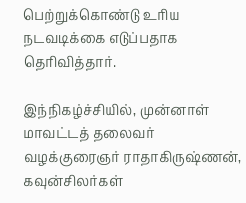பெற்றுக்கொண்டு உரிய நடவடிக்கை எடுப்பதாக தெரிவித்தார்.

இந்நிகழ்ச்சியில், முன்னாள் மாவட்டத் தலைவர் வழக்குரைஞர் ராதாகிருஷ்ணன், கவுன்சிலர்கள்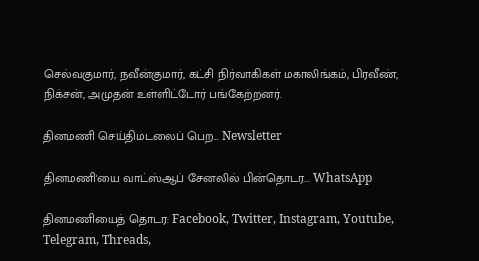செல்வகுமார், நவீன்குமார், கட்சி நிர்வாகிகள் மகாலிங்கம், பிரவீண், நிக்சன், அமுதன் உள்ளிட்டோர் பங்கேற்றனர்.

தினமணி செய்திமடலைப் பெற... Newsletter

தினமணி'யை வாட்ஸ்ஆப் சேனலில் பின்தொடர... WhatsApp

தினமணியைத் தொடர: Facebook, Twitter, Instagram, Youtube, Telegram, Threads,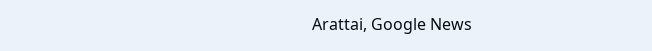Arattai, Google News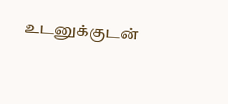உடனுக்குடன்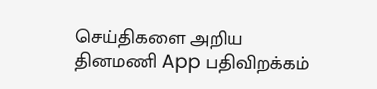செய்திகளை அறிய தினமணி App பதிவிறக்கம்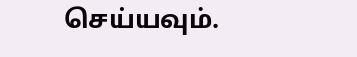செய்யவும்.